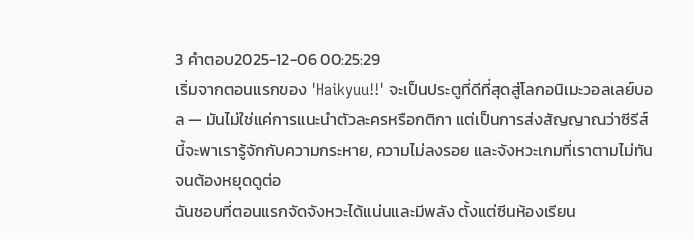3 คำตอบ2025-12-06 00:25:29
เริ่มจากตอนแรกของ 'Haikyuu!!' จะเป็นประตูที่ดีที่สุดสู่โลกอนิเมะวอลเลย์บอล — มันไม่ใช่แค่การแนะนำตัวละครหรือกติกา แต่เป็นการส่งสัญญาณว่าซีรีส์นี้จะพาเรารู้จักกับความกระหาย, ความไม่ลงรอย และจังหวะเกมที่เราตามไม่ทันจนต้องหยุดดูต่อ
ฉันชอบที่ตอนแรกจัดจังหวะได้แน่นและมีพลัง ตั้งแต่ซีนห้องเรียน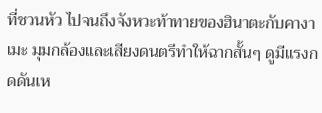ที่ชวนหัว ไปจนถึงจังหวะท้าทายของฮินาตะกับคางาเมะ มุมกล้องและเสียงดนตรีทำให้ฉากสั้นๆ ดูมีแรงกดดันเห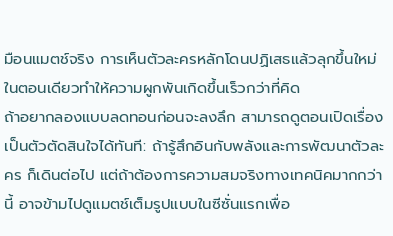มือนแมตช์จริง การเห็นตัวละครหลักโดนปฏิเสธแล้วลุกขึ้นใหม่ในตอนเดียวทำให้ความผูกพันเกิดขึ้นเร็วกว่าที่คิด
ถ้าอยากลองแบบลดทอนก่อนจะลงลึก สามารถดูตอนเปิดเรื่องเป็นตัวตัดสินใจได้ทันที: ถ้ารู้สึกอินกับพลังและการพัฒนาตัวละคร ก็เดินต่อไป แต่ถ้าต้องการความสมจริงทางเทคนิคมากกว่านี้ อาจข้ามไปดูแมตช์เต็มรูปแบบในซีซั่นแรกเพื่อ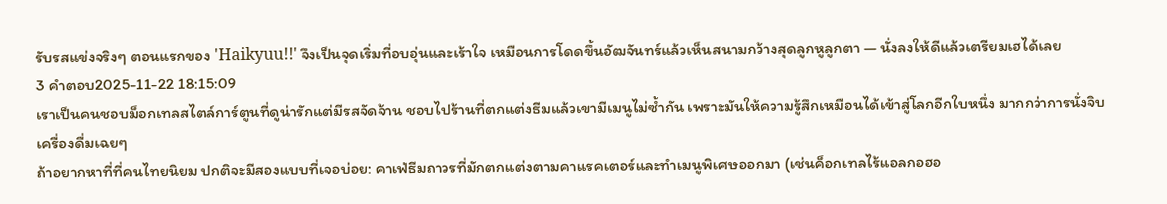รับรสแข่งจริงๆ ตอนแรกของ 'Haikyuu!!' จึงเป็นจุดเริ่มที่อบอุ่นและเร้าใจ เหมือนการโดดขึ้นอัฒจันทร์แล้วเห็นสนามกว้างสุดลูกหูลูกตา — นั่งลงให้ดีแล้วเตรียมเฮได้เลย
3 คำตอบ2025-11-22 18:15:09
เราเป็นคนชอบม็อกเทลสไตล์การ์ตูนที่ดูน่ารักแต่มีรสจัดจ้าน ชอบไปร้านที่ตกแต่งธีมแล้วเขามีเมนูไม่ซ้ำกัน เพราะมันให้ความรู้สึกเหมือนได้เข้าสู่โลกอีกใบหนึ่ง มากกว่าการนั่งจิบเครื่องดื่มเฉยๆ
ถ้าอยากหาที่ที่คนไทยนิยม ปกติจะมีสองแบบที่เจอบ่อย: คาเฟ่ธีมถาวรที่มักตกแต่งตามคาแรคเตอร์และทำเมนูพิเศษออกมา (เช่นค็อกเทลไร้แอลกอฮอ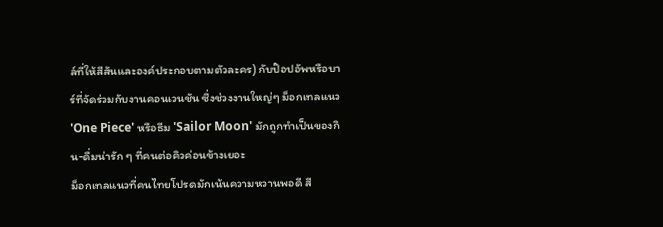ล์ที่ให้สีสันและองค์ประกอบตามตัวละคร) กับป๊อปอัพหรือบาร์ที่จัดร่วมกับงานคอนเวนชัน ซึ่งช่วงงานใหญ่ๆ ม็อกเทลแนว 'One Piece' หรือธีม 'Sailor Moon' มักถูกทำเป็นของกิน-ดื่มน่ารัก ๆ ที่คนต่อคิวค่อนข้างเยอะ
ม็อกเทลแนวที่คนไทยโปรดมักเน้นความหวานพอดี สี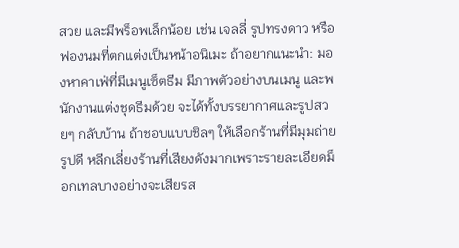สวย และมีพร็อพเล็กน้อย เช่น เจลลี่ รูปทรงดาว หรือฟองนมที่ตกแต่งเป็นหน้าอนิเมะ ถ้าอยากแนะนำ: มองหาคาเฟ่ที่มีเมนูเซ็ตธีม มีภาพตัวอย่างบนเมนู และพนักงานแต่งชุดธีมด้วย จะได้ทั้งบรรยากาศและรูปสวยๆ กลับบ้าน ถ้าชอบแบบชิลๆ ให้เลือกร้านที่มีมุมถ่ายรูปดี หลีกเลี่ยงร้านที่เสียงดังมากเพราะรายละเอียดม็อกเทลบางอย่างจะเสียรส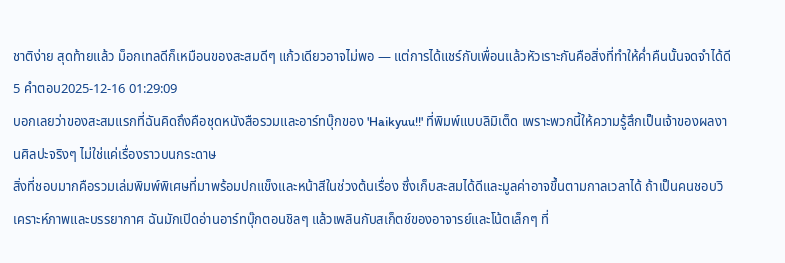ชาติง่าย สุดท้ายแล้ว ม็อกเทลดีก็เหมือนของสะสมดีๆ แก้วเดียวอาจไม่พอ — แต่การได้แชร์กับเพื่อนแล้วหัวเราะกันคือสิ่งที่ทำให้ค่ำคืนนั้นจดจำได้ดี
5 คำตอบ2025-12-16 01:29:09
บอกเลยว่าของสะสมแรกที่ฉันคิดถึงคือชุดหนังสือรวมและอาร์ทบุ๊กของ 'Haikyuu!!' ที่พิมพ์แบบลิมิเต็ด เพราะพวกนี้ให้ความรู้สึกเป็นเจ้าของผลงานศิลปะจริงๆ ไม่ใช่แค่เรื่องราวบนกระดาษ
สิ่งที่ชอบมากคือรวมเล่มพิมพ์พิเศษที่มาพร้อมปกแข็งและหน้าสีในช่วงต้นเรื่อง ซึ่งเก็บสะสมได้ดีและมูลค่าอาจขึ้นตามกาลเวลาได้ ถ้าเป็นคนชอบวิเคราะห์ภาพและบรรยากาศ ฉันมักเปิดอ่านอาร์ทบุ๊กตอนชิลๆ แล้วเพลินกับสเก็ตช์ของอาจารย์และโน้ตเล็กๆ ที่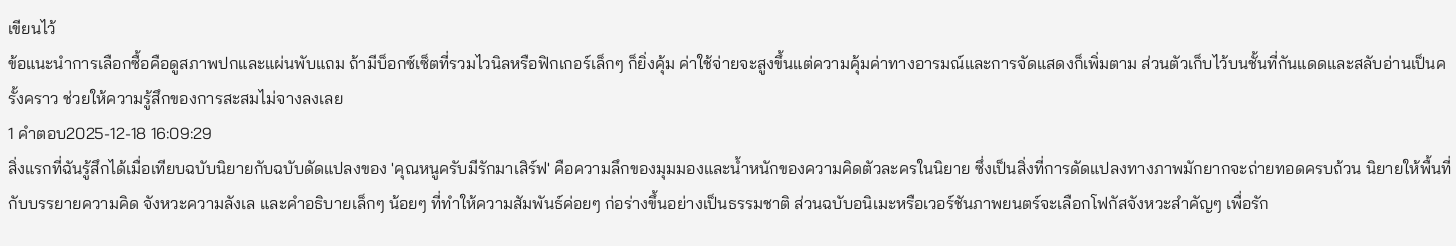เขียนไว้
ข้อแนะนำการเลือกซื้อคือดูสภาพปกและแผ่นพับแถม ถ้ามีบ็อกซ์เซ็ตที่รวมไวนิลหรือฟิกเกอร์เล็กๆ ก็ยิ่งคุ้ม ค่าใช้จ่ายจะสูงขึ้นแต่ความคุ้มค่าทางอารมณ์และการจัดแสดงก็เพิ่มตาม ส่วนตัวเก็บไว้บนชั้นที่กันแดดและสลับอ่านเป็นครั้งคราว ช่วยให้ความรู้สึกของการสะสมไม่จางลงเลย
1 คำตอบ2025-12-18 16:09:29
สิ่งแรกที่ฉันรู้สึกได้เมื่อเทียบฉบับนิยายกับฉบับดัดแปลงของ 'คุณหนูครับมีรักมาเสิร์ฟ' คือความลึกของมุมมองและน้ำหนักของความคิดตัวละครในนิยาย ซึ่งเป็นสิ่งที่การดัดแปลงทางภาพมักยากจะถ่ายทอดครบถ้วน นิยายให้พื้นที่กับบรรยายความคิด จังหวะความลังเล และคำอธิบายเล็กๆ น้อยๆ ที่ทำให้ความสัมพันธ์ค่อยๆ ก่อร่างขึ้นอย่างเป็นธรรมชาติ ส่วนฉบับอนิเมะหรือเวอร์ชันภาพยนตร์จะเลือกโฟกัสจังหวะสำคัญๆ เพื่อรัก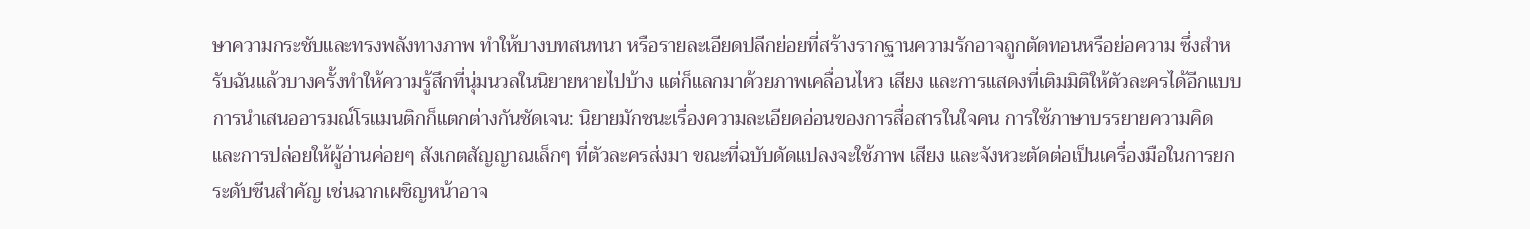ษาความกระชับและทรงพลังทางภาพ ทำให้บางบทสนทนา หรือรายละเอียดปลีกย่อยที่สร้างรากฐานความรักอาจถูกตัดทอนหรือย่อความ ซึ่งสำหรับฉันแล้วบางครั้งทำให้ความรู้สึกที่นุ่มนวลในนิยายหายไปบ้าง แต่ก็แลกมาด้วยภาพเคลื่อนไหว เสียง และการแสดงที่เติมมิติให้ตัวละครได้อีกแบบ
การนำเสนออารมณ์โรแมนติกก็แตกต่างกันชัดเจน: นิยายมักชนะเรื่องความละเอียดอ่อนของการสื่อสารในใจคน การใช้ภาษาบรรยายความคิด และการปล่อยให้ผู้อ่านค่อยๆ สังเกตสัญญาณเล็กๆ ที่ตัวละครส่งมา ขณะที่ฉบับดัดแปลงจะใช้ภาพ เสียง และจังหวะตัดต่อเป็นเครื่องมือในการยกระดับซีนสำคัญ เช่นฉากเผชิญหน้าอาจ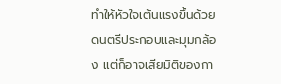ทำให้หัวใจเต้นแรงขึ้นด้วยดนตรีประกอบและมุมกล้อง แต่ก็อาจเสียมิติของกา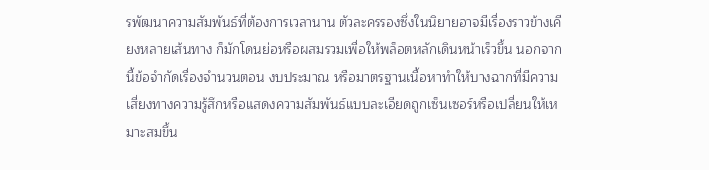รพัฒนาความสัมพันธ์ที่ต้องการเวลานาน ตัวละครรองซึ่งในนิยายอาจมีเรื่องราวข้างเคียงหลายเส้นทาง ก็มักโดนย่อหรือผสมรวมเพื่อให้พล็อตหลักเดินหน้าเร็วขึ้น นอกจากนี้ข้อจำกัดเรื่องจำนวนตอน งบประมาณ หรือมาตรฐานเนื้อหาทำให้บางฉากที่มีความเสี่ยงทางความรู้สึกหรือแสดงความสัมพันธ์แบบละเอียดถูกเซ็นเซอร์หรือเปลี่ยนให้เหมาะสมขึ้น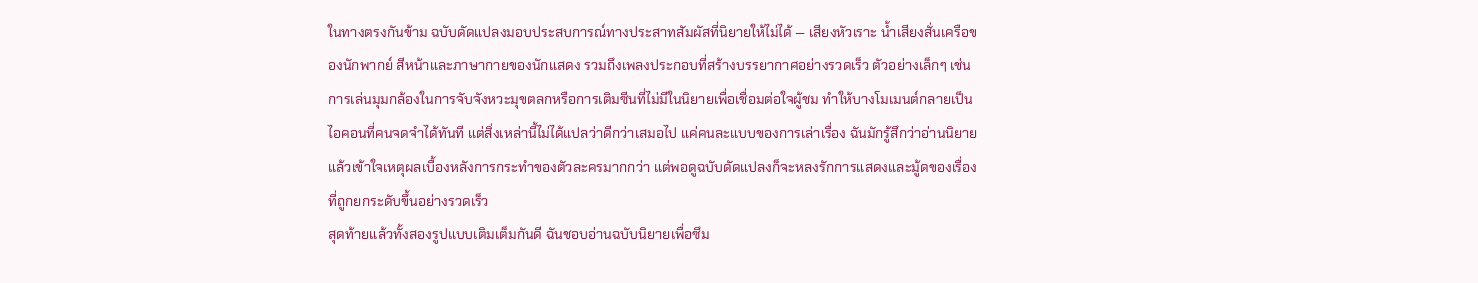ในทางตรงกันข้าม ฉบับดัดแปลงมอบประสบการณ์ทางประสาทสัมผัสที่นิยายให้ไม่ได้ — เสียงหัวเราะ น้ำเสียงสั่นเครือของนักพากย์ สีหน้าและภาษากายของนักแสดง รวมถึงเพลงประกอบที่สร้างบรรยากาศอย่างรวดเร็ว ตัวอย่างเล็กๆ เช่นการเล่นมุมกล้องในการจับจังหวะมุขตลกหรือการเติมซีนที่ไม่มีในนิยายเพื่อเชื่อมต่อใจผู้ชม ทำให้บางโมเมนต์กลายเป็นไอคอนที่คนจดจำได้ทันที แต่สิ่งเหล่านี้ไม่ได้แปลว่าดีกว่าเสมอไป แค่คนละแบบของการเล่าเรื่อง ฉันมักรู้สึกว่าอ่านนิยายแล้วเข้าใจเหตุผลเบื้องหลังการกระทำของตัวละครมากกว่า แต่พอดูฉบับดัดแปลงก็จะหลงรักการแสดงและมู้ดของเรื่องที่ถูกยกระดับขึ้นอย่างรวดเร็ว
สุดท้ายแล้วทั้งสองรูปแบบเติมเต็มกันดี ฉันชอบอ่านฉบับนิยายเพื่อซึม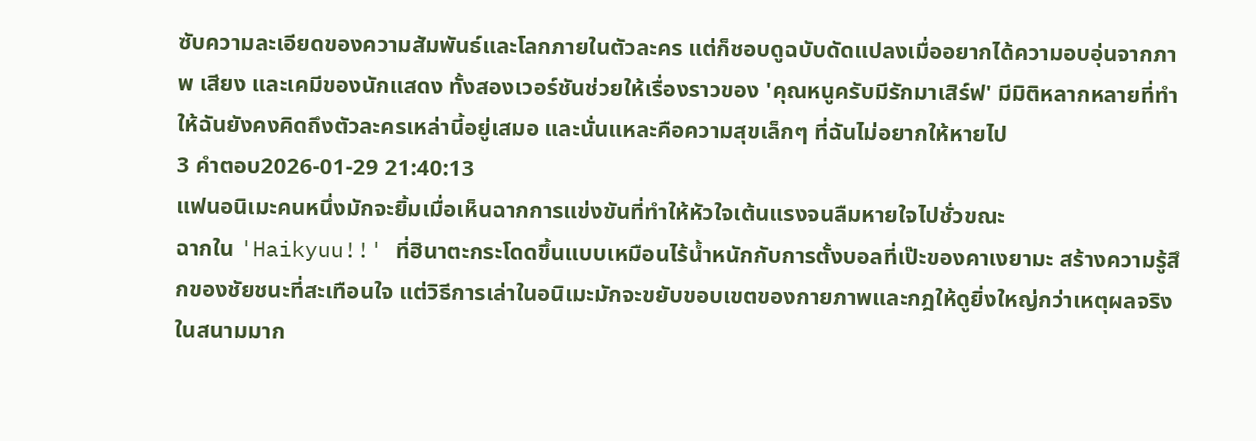ซับความละเอียดของความสัมพันธ์และโลกภายในตัวละคร แต่ก็ชอบดูฉบับดัดแปลงเมื่ออยากได้ความอบอุ่นจากภาพ เสียง และเคมีของนักแสดง ทั้งสองเวอร์ชันช่วยให้เรื่องราวของ 'คุณหนูครับมีรักมาเสิร์ฟ' มีมิติหลากหลายที่ทำให้ฉันยังคงคิดถึงตัวละครเหล่านี้อยู่เสมอ และนั่นแหละคือความสุขเล็กๆ ที่ฉันไม่อยากให้หายไป
3 คำตอบ2026-01-29 21:40:13
แฟนอนิเมะคนหนึ่งมักจะยิ้มเมื่อเห็นฉากการแข่งขันที่ทำให้หัวใจเต้นแรงจนลืมหายใจไปชั่วขณะ
ฉากใน 'Haikyuu!!' ที่ฮินาตะกระโดดขึ้นแบบเหมือนไร้น้ำหนักกับการตั้งบอลที่เป๊ะของคาเงยามะ สร้างความรู้สึกของชัยชนะที่สะเทือนใจ แต่วิธีการเล่าในอนิเมะมักจะขยับขอบเขตของกายภาพและกฎให้ดูยิ่งใหญ่กว่าเหตุผลจริงในสนามมาก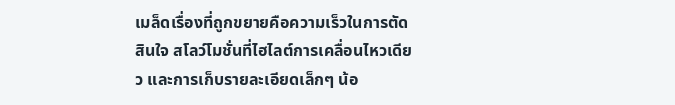เมล็ดเรื่องที่ถูกขยายคือความเร็วในการตัดสินใจ สโลว์โมชั่นที่ไฮไลต์การเคลื่อนไหวเดียว และการเก็บรายละเอียดเล็กๆ น้อ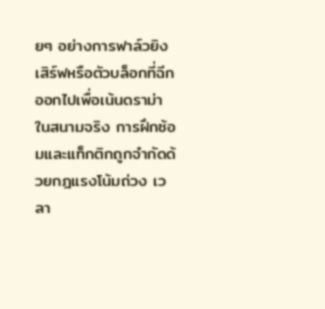ยๆ อย่างการฟาล์วยิงเสิร์ฟหรือตัวบล็อกที่ฉีกออกไปเพื่อเน้นดราม่า
ในสนามจริง การฝึกซ้อมและแท็กติกถูกจำกัดด้วยกฎแรงโน้มถ่วง เวลา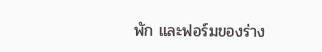พัก และฟอร์มของร่าง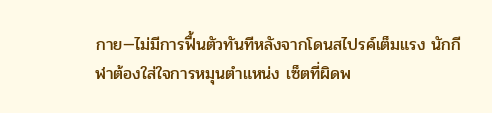กาย—ไม่มีการฟื้นตัวทันทีหลังจากโดนสไปรค์เต็มแรง นักกีฬาต้องใส่ใจการหมุนตำแหน่ง เซ็ตที่ผิดพ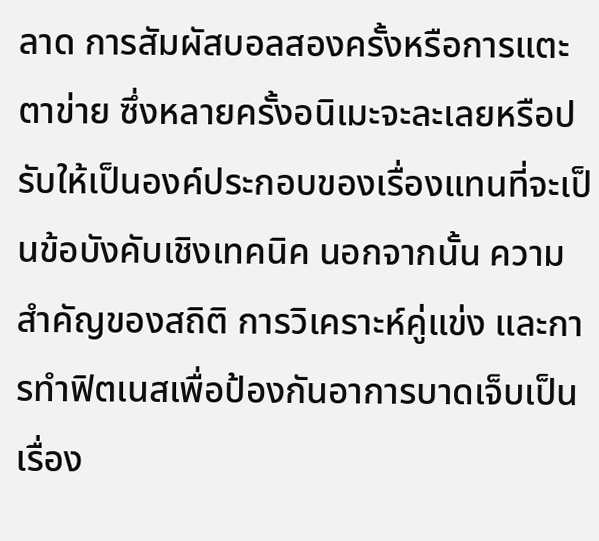ลาด การสัมผัสบอลสองครั้งหรือการแตะตาข่าย ซึ่งหลายครั้งอนิเมะจะละเลยหรือปรับให้เป็นองค์ประกอบของเรื่องแทนที่จะเป็นข้อบังคับเชิงเทคนิค นอกจากนั้น ความสำคัญของสถิติ การวิเคราะห์คู่แข่ง และการทำฟิตเนสเพื่อป้องกันอาการบาดเจ็บเป็นเรื่อง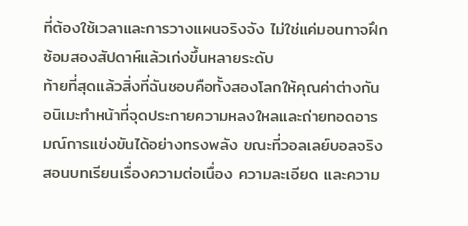ที่ต้องใช้เวลาและการวางแผนจริงจัง ไม่ใช่แค่มอนทาจฝึกซ้อมสองสัปดาห์แล้วเก่งขึ้นหลายระดับ
ท้ายที่สุดแล้วสิ่งที่ฉันชอบคือทั้งสองโลกให้คุณค่าต่างกัน อนิเมะทำหน้าที่จุดประกายความหลงใหลและถ่ายทอดอารมณ์การแข่งขันได้อย่างทรงพลัง ขณะที่วอลเลย์บอลจริงสอนบทเรียนเรื่องความต่อเนื่อง ความละเอียด และความ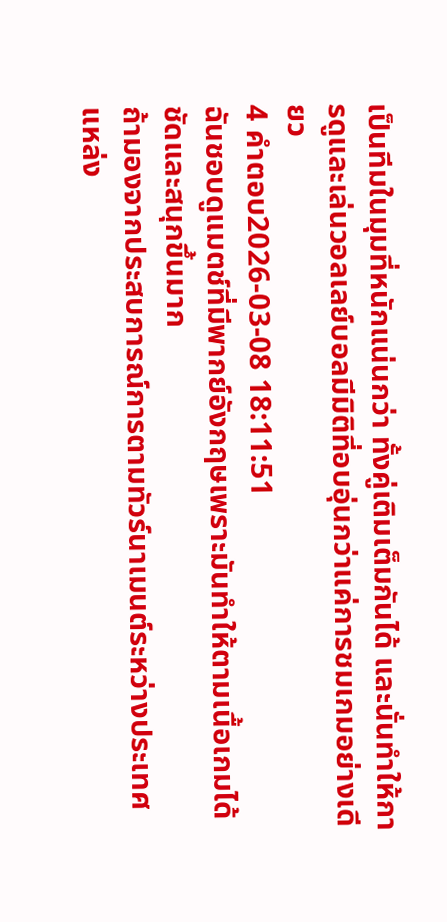เป็นทีมในมุมที่หนักแน่นกว่า ทั้งคู่เติมเต็มกันได้ และนั่นทำให้การดูและเล่นวอลเลย์บอลมีมิติที่อบอุ่นกว่าแค่การชมเกมอย่างเดียว
4 คำตอบ2026-03-08 18:11:51
ฉันชอบดูแมตช์ที่มีพากย์อังกฤษเพราะมันทำให้ตามเนื้อเกมได้ชัดและสนุกขึ้นมาก
ถ้ามองจากประสบการณ์การตามทัวร์นาเมนต์ระหว่างประเทศ แหล่ง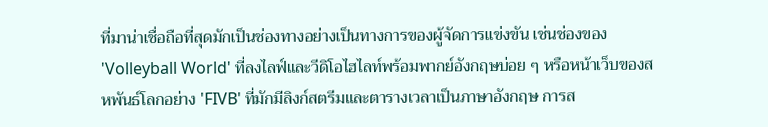ที่มาน่าเชื่อถือที่สุดมักเป็นช่องทางอย่างเป็นทางการของผู้จัดการแข่งขัน เช่นช่องของ 'Volleyball World' ที่ลงไลฟ์และวีดิโอไฮไลท์พร้อมพากย์อังกฤษบ่อย ๆ หรือหน้าเว็บของสหพันธ์โลกอย่าง 'FIVB' ที่มักมีลิงก์สตรีมและตารางเวลาเป็นภาษาอังกฤษ การส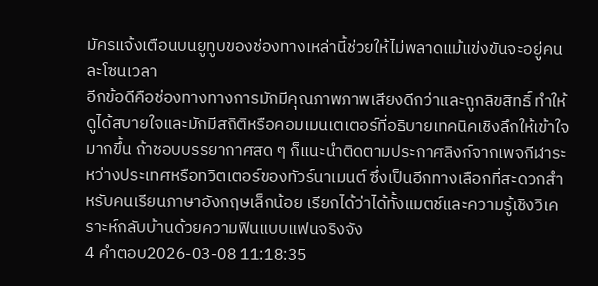มัครแจ้งเตือนบนยูทูบของช่องทางเหล่านี้ช่วยให้ไม่พลาดแม้แข่งขันจะอยู่คนละโซนเวลา
อีกข้อดีคือช่องทางทางการมักมีคุณภาพภาพเสียงดีกว่าและถูกลิขสิทธิ์ ทำให้ดูได้สบายใจและมักมีสถิติหรือคอมเมนเตเตอร์ที่อธิบายเทคนิคเชิงลึกให้เข้าใจมากขึ้น ถ้าชอบบรรยากาศสด ๆ ก็แนะนำติดตามประกาศลิงก์จากเพจกีฬาระหว่างประเทศหรือทวิตเตอร์ของทัวร์นาเมนต์ ซึ่งเป็นอีกทางเลือกที่สะดวกสำหรับคนเรียนภาษาอังกฤษเล็กน้อย เรียกได้ว่าได้ทั้งแมตช์และความรู้เชิงวิเคราะห์กลับบ้านด้วยความฟินแบบแฟนจริงจัง
4 คำตอบ2026-03-08 11:18:35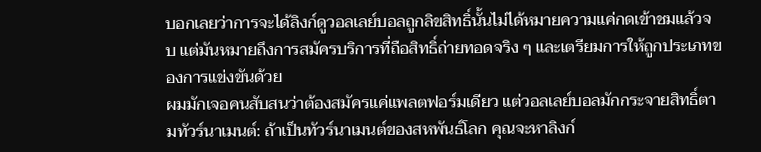บอกเลยว่าการจะได้ลิงก์ดูวอลเลย์บอลถูกลิขสิทธิ์นั้นไม่ได้หมายความแค่กดเข้าชมแล้วจบ แต่มันหมายถึงการสมัครบริการที่ถือสิทธิ์ถ่ายทอดจริง ๆ และเตรียมการให้ถูกประเภทของการแข่งขันด้วย
ผมมักเจอคนสับสนว่าต้องสมัครแค่แพลตฟอร์มเดียว แต่วอลเลย์บอลมักกระจายสิทธิ์ตามทัวร์นาเมนต์: ถ้าเป็นทัวร์นาเมนต์ของสหพันธ์โลก คุณจะหาลิงก์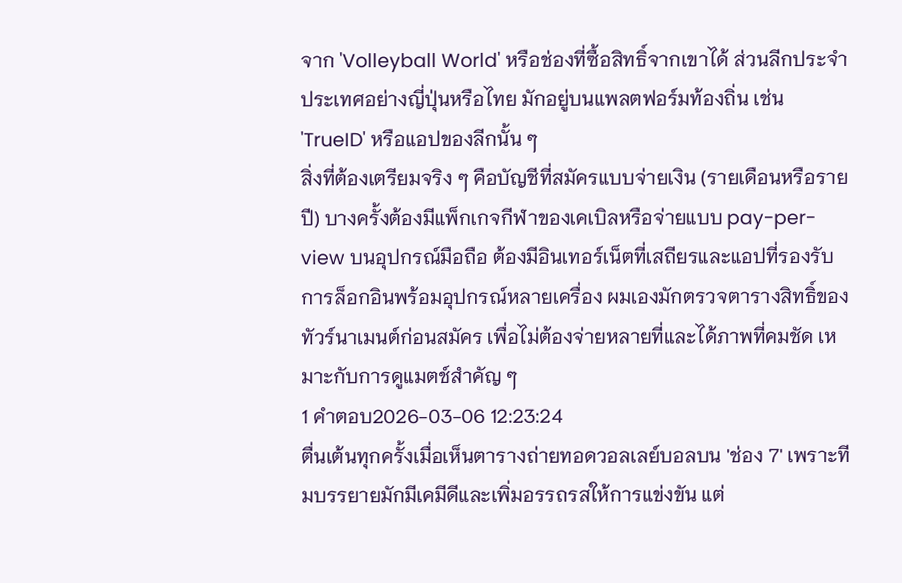จาก 'Volleyball World' หรือช่องที่ซื้อสิทธิ์จากเขาได้ ส่วนลีกประจำประเทศอย่างญี่ปุ่นหรือไทย มักอยู่บนแพลตฟอร์มท้องถิ่น เช่น 'TrueID' หรือแอปของลีกนั้น ๆ
สิ่งที่ต้องเตรียมจริง ๆ คือบัญชีที่สมัครแบบจ่ายเงิน (รายเดือนหรือรายปี) บางครั้งต้องมีแพ็กเกจกีฬาของเคเบิลหรือจ่ายแบบ pay-per-view บนอุปกรณ์มือถือ ต้องมีอินเทอร์เน็ตที่เสถียรและแอปที่รองรับการล็อกอินพร้อมอุปกรณ์หลายเครื่อง ผมเองมักตรวจตารางสิทธิ์ของทัวร์นาเมนต์ก่อนสมัคร เพื่อไม่ต้องจ่ายหลายที่และได้ภาพที่คมชัด เหมาะกับการดูแมตช์สำคัญ ๆ
1 คำตอบ2026-03-06 12:23:24
ตื่นเต้นทุกครั้งเมื่อเห็นตารางถ่ายทอดวอลเลย์บอลบน 'ช่อง 7' เพราะทีมบรรยายมักมีเคมีดีและเพิ่มอรรถรสให้การแข่งขัน แต่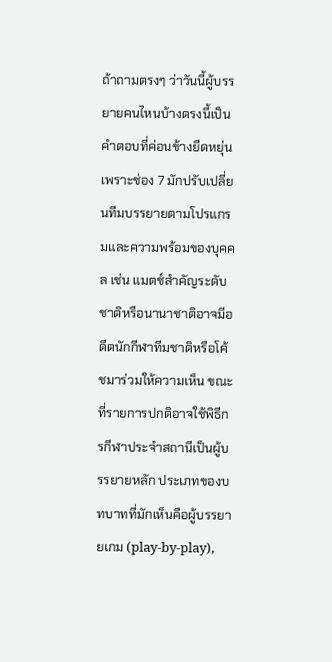ถ้าถามตรงๆ ว่าวันนี้ผู้บรรยายคนไหนบ้างตรงนี้เป็นคำตอบที่ค่อนข้างยืดหยุ่น เพราะช่อง 7 มักปรับเปลี่ยนทีมบรรยายตามโปรแกรมและความพร้อมของบุคคล เช่น แมตช์สำคัญระดับชาติหรือนานาชาติอาจมีอดีตนักกีฬาทีมชาติหรือโค้ชมาร่วมให้ความเห็น ขณะที่รายการปกติอาจใช้พิธีกรกีฬาประจำสถานีเป็นผู้บรรยายหลัก ประเภทของบทบาทที่มักเห็นคือผู้บรรยายเกม (play-by-play),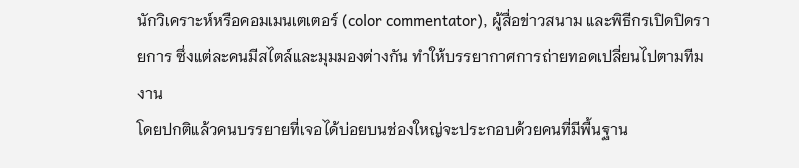นักวิเคราะห์หรือคอมเมนเตเตอร์ (color commentator), ผู้สื่อข่าวสนาม และพิธีกรเปิดปิดรายการ ซึ่งแต่ละคนมีสไตล์และมุมมองต่างกัน ทำให้บรรยากาศการถ่ายทอดเปลี่ยนไปตามทีมงาน
โดยปกติแล้วคนบรรยายที่เจอได้บ่อยบนช่องใหญ่จะประกอบด้วยคนที่มีพื้นฐาน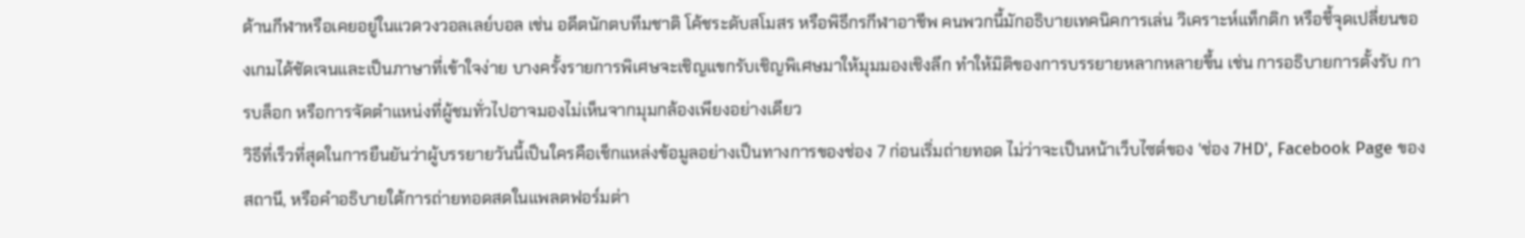ด้านกีฬาหรือเคยอยู่ในแวดวงวอลเลย์บอล เช่น อดีตนักตบทีมชาติ โค้ชระดับสโมสร หรือพิธีกรกีฬาอาชีพ คนพวกนี้มักอธิบายเทคนิคการเล่น วิเคราะห์แท็กติก หรือชี้จุดเปลี่ยนของเกมได้ชัดเจนและเป็นภาษาที่เข้าใจง่าย บางครั้งรายการพิเศษจะเชิญแขกรับเชิญพิเศษมาให้มุมมองเชิงลึก ทำให้มิติของการบรรยายหลากหลายขึ้น เช่น การอธิบายการตั้งรับ การบล็อก หรือการจัดตำแหน่งที่ผู้ชมทั่วไปอาจมองไม่เห็นจากมุมกล้องเพียงอย่างเดียว
วิธีที่เร็วที่สุดในการยืนยันว่าผู้บรรยายวันนี้เป็นใครคือเช็กแหล่งข้อมูลอย่างเป็นทางการของช่อง 7 ก่อนเริ่มถ่ายทอด ไม่ว่าจะเป็นหน้าเว็บไซต์ของ 'ช่อง 7HD', Facebook Page ของสถานี, หรือคำอธิบายใต้การถ่ายทอดสดในแพลตฟอร์มต่า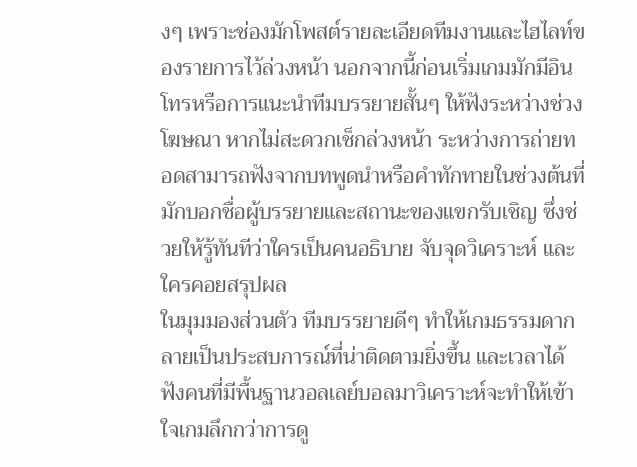งๆ เพราะช่องมักโพสต์รายละเอียดทีมงานและไฮไลท์ของรายการไว้ล่วงหน้า นอกจากนี้ก่อนเริ่มเกมมักมีอินโทรหรือการแนะนำทีมบรรยายสั้นๆ ให้ฟังระหว่างช่วงโฆษณา หากไม่สะดวกเช็กล่วงหน้า ระหว่างการถ่ายทอดสามารถฟังจากบทพูดนำหรือคำทักทายในช่วงต้นที่มักบอกชื่อผู้บรรยายและสถานะของแขกรับเชิญ ซึ่งช่วยให้รู้ทันทีว่าใครเป็นคนอธิบาย จับจุดวิเคราะห์ และใครคอยสรุปผล
ในมุมมองส่วนตัว ทีมบรรยายดีๆ ทำให้เกมธรรมดากลายเป็นประสบการณ์ที่น่าติดตามยิ่งขึ้น และเวลาได้ฟังคนที่มีพื้นฐานวอลเลย์บอลมาวิเคราะห์จะทำให้เข้าใจเกมลึกกว่าการดู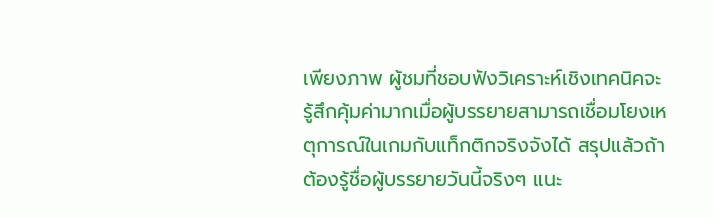เพียงภาพ ผู้ชมที่ชอบฟังวิเคราะห์เชิงเทคนิคจะรู้สึกคุ้มค่ามากเมื่อผู้บรรยายสามารถเชื่อมโยงเหตุการณ์ในเกมกับแท็กติกจริงจังได้ สรุปแล้วถ้าต้องรู้ชื่อผู้บรรยายวันนี้จริงๆ แนะ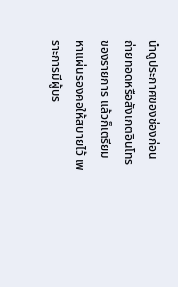นำดูประกาศของช่องก่อนถ่ายทอดหรือสังเกตอินโทรของรายการ แล้วก็เตรียมหาแผ่นรองคอให้สบายไว้ เพราะการมีผู้บร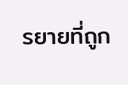รยายที่ถูก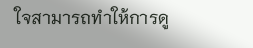ใจสามารถทำให้การดู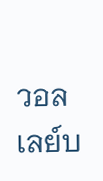วอลเลย์บ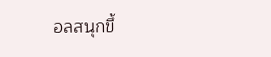อลสนุกขึ้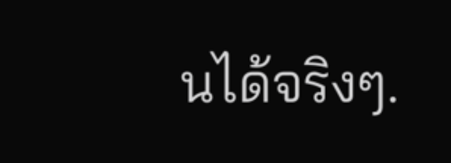นได้จริงๆ.